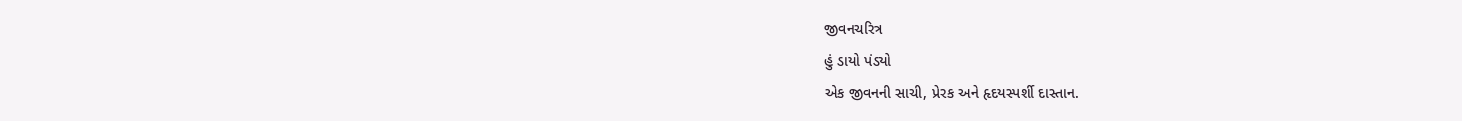જીવનચરિત્ર
હું ડાયો પંડ્યો
એક જીવનની સાચી, પ્રેરક અને હૃદયસ્પર્શી દાસ્તાન.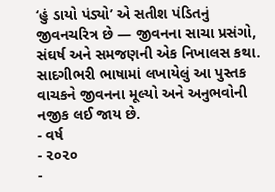‘હું ડાયો પંડ્યો’ એ સતીશ પંડિતનું જીવનચરિત્ર છે — જીવનના સાચા પ્રસંગો, સંઘર્ષ અને સમજણની એક નિખાલસ કથા.
સાદગીભરી ભાષામાં લખાયેલું આ પુસ્તક વાચકને જીવનના મૂલ્યો અને અનુભવોની નજીક લઈ જાય છે.
- વર્ષ
- ૨૦૨૦
-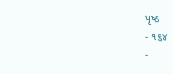પૃષ્ઠ
- ૧૬૪
-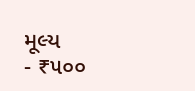મૂલ્ય
- ₹૫૦૦